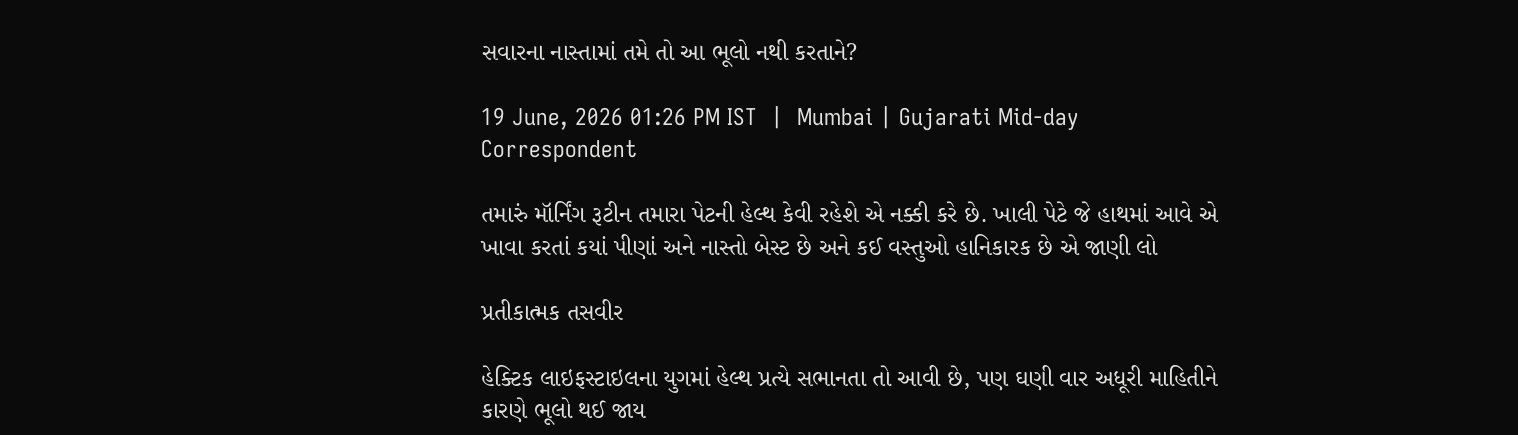સવારના નાસ્તામાં તમે તો આ ભૂલો નથી કરતાને?

19 June, 2026 01:26 PM IST  |  Mumbai | Gujarati Mid-day Correspondent

તમારું મૉર્નિંગ રૂટીન તમારા પેટની હેલ્થ કેવી રહેશે એ નક્કી કરે છે. ખાલી પેટે જે હાથમાં આવે એ ખાવા કરતાં કયાં પીણાં અને નાસ્તો બેસ્ટ છે અને કઈ વસ્તુઓ હાનિકારક છે એ જાણી લો

પ્રતીકાત્મક તસવીર

હેક્ટિક લાઇફસ્ટાઇલના યુગમાં હેલ્થ પ્રત્યે સભાનતા તો આવી છે, પણ ઘણી વાર અધૂરી માહિતીને કારણે ભૂલો થઈ જાય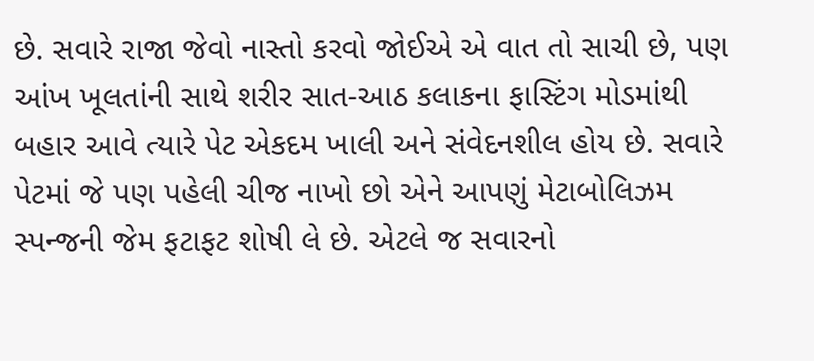છે. સવારે રાજા જેવો નાસ્તો કરવો જોઈએ એ વાત તો સાચી છે, પણ આંખ ખૂલતાંની સાથે શરીર સાત-આઠ કલાકના ફાસ્ટિંગ મોડમાંથી બહાર આવે ત્યારે પેટ એકદમ ખાલી અને સંવેદનશીલ હોય છે. સવારે પેટમાં જે પણ પહેલી ચીજ નાખો છો એને આપણું મેટાબોલિઝમ સ્પન્જની જેમ ફટાફટ શોષી લે છે. એટલે જ સવારનો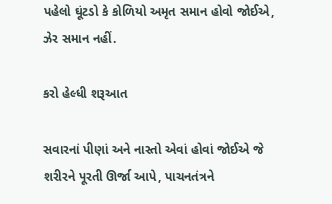પહેલો ઘૂંટડો કે કોળિયો અમૃત સમાન હોવો જોઈએ, ઝેર સમાન નહીં.

કરો હેલ્ધી શરૂઆત

સવારનાં પીણાં અને નાસ્તો એવાં હોવાં જોઈએ જે શરીરને પૂરતી ઊર્જા આપે, પાચનતંત્રને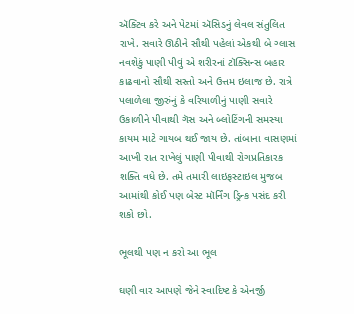ઍક્ટિવ કરે અને પેટમાં ઍસિડનું લેવલ સંતુલિત રાખે. સવારે ઊઠીને સૌથી પહેલાં એકથી બે ગ્લાસ નવશેકું પાણી પીવું એ શરીરનાં ટૉક્સિન્સ બહાર કાઢવાનો સૌથી સસ્તો અને ઉત્તમ ઇલાજ છે. રાત્રે પલાળેલા જીરુંનું કે વરિયાળીનું પાણી સવારે ઉકાળીને પીવાથી ગૅસ અને બ્લોટિંગની સમસ્યા કાયમ માટે ગાયબ થઈ જાય છે. તાંબાના વાસણમાં આખી રાત રાખેલું પાણી પીવાથી રોગપ્રતિકારક શક્તિ વધે છે. તમે તમારી લાઇફસ્ટાઇલ મુજબ આમાંથી કોઈ પણ બેસ્ટ મૉર્નિંગ ડ્રિન્ક પસંદ કરી શકો છો.

ભૂલથી પણ ન કરો આ ભૂલ

ઘણી વાર આપણે જેને સ્વાદિષ્ટ કે એનર્જી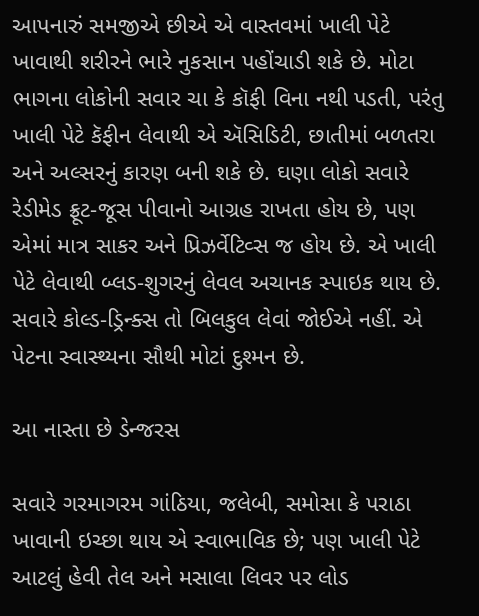આપનારું સમજીએ છીએ એ વાસ્તવમાં ખાલી પેટે ખાવાથી શરીરને ભારે નુકસાન પહોંચાડી શકે છે. મોટા ભાગના લોકોની સવાર ચા કે કૉફી વિના નથી પડતી, પરંતુ ખાલી પેટે કૅફીન લેવાથી એ ઍસિડિટી, છાતીમાં બળતરા અને અલ્સરનું કારણ બની શકે છે. ઘણા લોકો સવારે રેડીમેડ ફ્રૂટ-જૂસ પીવાનો આગ્રહ રાખતા હોય છે, પણ એમાં માત્ર સાકર અને પ્રિઝર્વેટિવ્સ જ હોય છે. એ ખાલી પેટે લેવાથી બ્લડ-શુગરનું લેવલ અચાનક સ્પાઇક થાય છે. સવારે કોલ્ડ-ડ્રિન્ક્સ તો બિલકુલ લેવાં જોઈએ નહીં. એ પેટના સ્વાસ્થ્યના સૌથી મોટાં દુશ્મન છે.

આ નાસ્તા છે ડેન્જરસ

સવારે ગરમાગરમ ગાંઠિયા, જલેબી, સમોસા કે પરાઠા ખાવાની ઇચ્છા થાય એ સ્વાભાવિક છે; પણ ખાલી પેટે આટલું હેવી તેલ અને મસાલા લિવર પર લોડ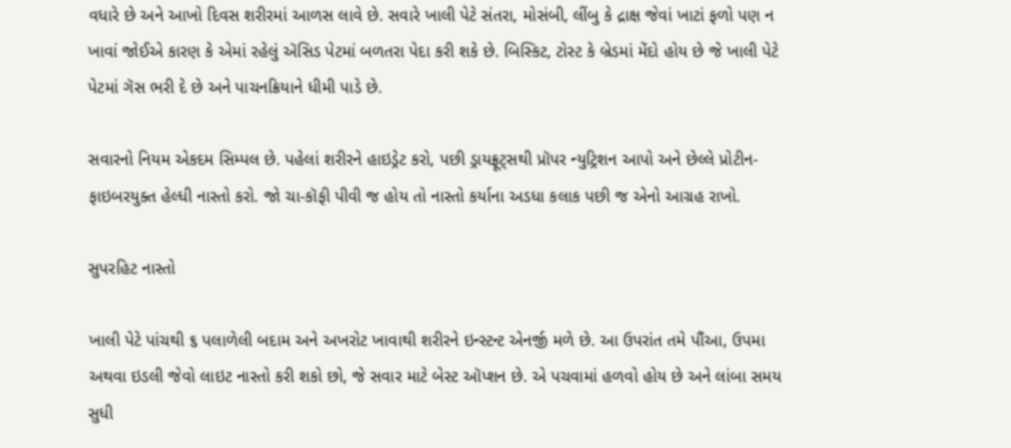વધારે છે અને આખો દિવસ શરીરમાં આળસ લાવે છે. સવારે ખાલી પેટે સંતરા, મોસંબી, લીંબુ કે દ્રાક્ષ જેવાં ખાટાં ફળો પણ ન ખાવાં જોઈએ કારણ કે એમાં રહેલું ઍસિડ પેટમાં બળતરા પેદા કરી શકે છે. બિસ્કિટ, ટોસ્ટ કે બ્રેડમાં મેંદો હોય છે જે ખાલી પેટે પેટમાં ગૅસ ભરી દે છે અને પાચનક્રિયાને ધીમી પાડે છે.

સવારનો નિયમ એકદમ સિમ્પલ છે. પહેલાં શરીરને હાઇડ્રેટ કરો, પછી ડ્રાયફ્રૂટ્સથી પ્રૉપર ન્યુટ્રિશન આપો અને છેલ્લે પ્રોટીન-ફાઇબરયુક્ત હેલ્ધી નાસ્તો કરો. જો ચા-કૉફી પીવી જ હોય તો નાસ્તો કર્યાના અડધા કલાક પછી જ એનો આગ્રહ રાખો.

સુપરહિટ નાસ્તો

ખાલી પેટે પાંચથી ૬ પલાળેલી બદામ અને અખરોટ ખાવાથી શરીરને ઇન્સ્ટન્ટ એનર્જી મળે છે. આ ઉપરાંત તમે પૌંઆ, ઉપમા અથવા ઇડલી જેવો લાઇટ નાસ્તો કરી શકો છો, જે સવાર માટે બેસ્ટ ઑપ્શન છે. એ પચવામાં હળવો હોય છે અને લાંબા સમય સુધી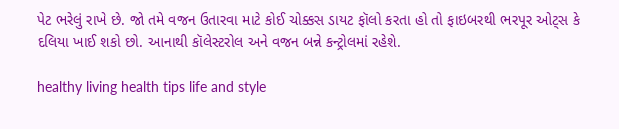પેટ ભરેલું રાખે છે. જો તમે વજન ઉતારવા માટે કોઈ ચોક્કસ ડાયટ ફૉલો કરતા હો તો ફાઇબરથી ભરપૂર ઓટ્સ કે દલિયા ખાઈ શકો છો. આનાથી કૉલેસ્ટરોલ અને વજન બન્ને કન્ટ્રોલમાં રહેશે.

healthy living health tips life and style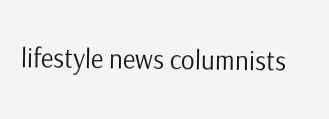lifestyle news columnists